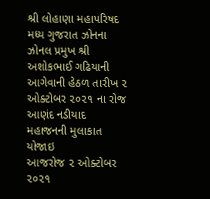શ્રી લોહાણા મહાપરિષદ મધ્ય ગુજરાત ઝોનના ઝોનલ પ્રમુખ શ્રી અશોકભાઈ ગઢિયાની આગેવાની હેઠળ તારીખ ૨ ઓક્ટોબર ૨૦૨૧ ના રોજ આણંદ નડીયાદ મહાજનની મુલાકાત યોજાઇ
આજરોજ ૨ ઓક્ટોબર ૨૦૨૧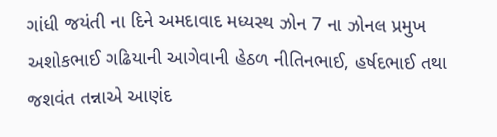ગાંધી જયંતી ના દિને અમદાવાદ મધ્યસ્થ ઝોન 7 ના ઝોનલ પ્રમુખ અશોકભાઈ ગઢિયાની આગેવાની હેઠળ નીતિનભાઈ, હર્ષદભાઈ તથા જશવંત તન્નાએ આણંદ